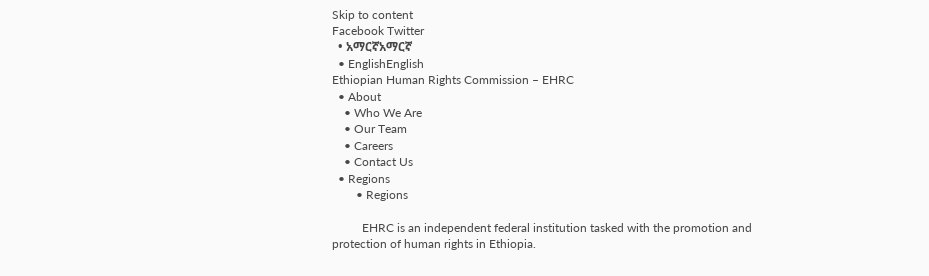Skip to content
Facebook Twitter
  • አማርኛአማርኛ
  • EnglishEnglish
Ethiopian Human Rights Commission – EHRC
  • About
    • Who We Are
    • Our Team
    • Careers
    • Contact Us
  • Regions
        • Regions

          EHRC is an independent federal institution tasked with the promotion and protection of human rights in Ethiopia.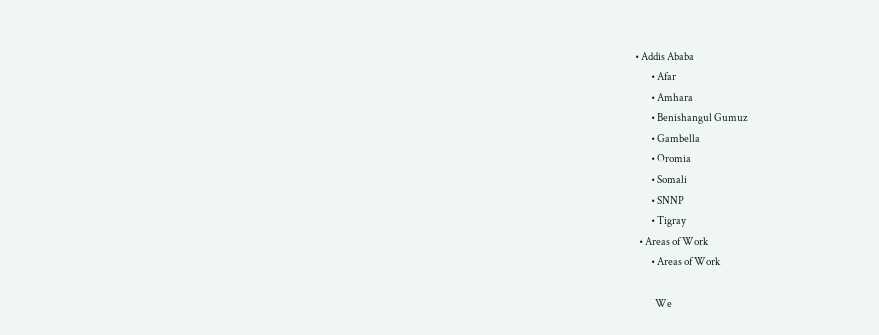• Addis Ababa
        • Afar
        • Amhara
        • Benishangul Gumuz
        • Gambella
        • Oromia
        • Somali
        • SNNP
        • Tigray
  • Areas of Work
        • Areas of Work

          We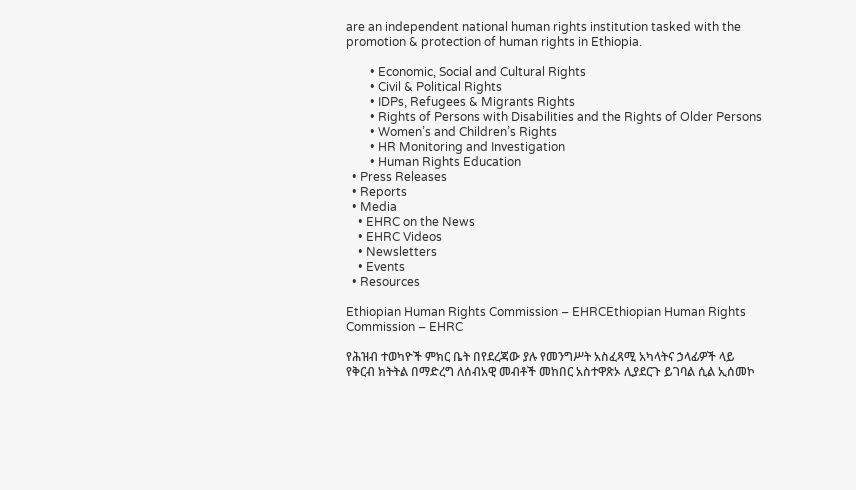are an independent national human rights institution tasked with the promotion & protection of human rights in Ethiopia.

        • Economic, Social and Cultural Rights
        • Civil & Political Rights
        • IDPs, Refugees & Migrants Rights
        • Rights of Persons with Disabilities and the Rights of Older Persons
        • Women’s and Children’s Rights
        • HR Monitoring and Investigation
        • Human Rights Education
  • Press Releases
  • Reports
  • Media
    • EHRC on the News
    • EHRC Videos
    • Newsletters
    • Events
  • Resources

Ethiopian Human Rights Commission – EHRCEthiopian Human Rights Commission – EHRC

የሕዝብ ተወካዮች ምክር ቤት በየደረጃው ያሉ የመንግሥት አስፈጻሚ አካላትና ኃላፊዎች ላይ የቅርብ ክትትል በማድረግ ለሰብአዊ መብቶች መከበር አስተዋጽኦ ሊያደርጉ ይገባል ሲል ኢሰመኮ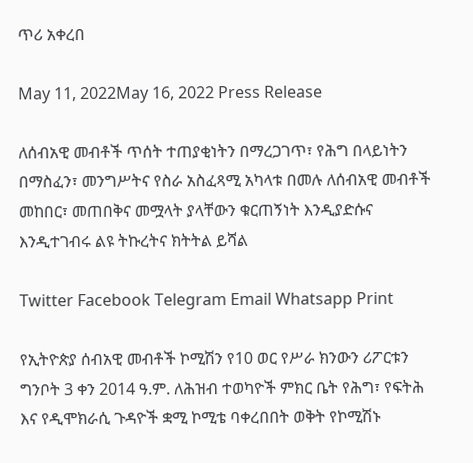ጥሪ አቀረበ

May 11, 2022May 16, 2022 Press Release

ለሰብአዊ መብቶች ጥሰት ተጠያቂነትን በማረጋገጥ፣ የሕግ በላይነትን በማስፈን፣ መንግሥትና የስራ አስፈጻሚ አካላቱ በመሉ ለሰብአዊ መብቶች መከበር፣ መጠበቅና መሟላት ያላቸውን ቁርጠኝነት እንዲያድሱና እንዲተገብሩ ልዩ ትኩረትና ክትትል ይሻል

Twitter Facebook Telegram Email Whatsapp Print

የኢትዮጵያ ሰብአዊ መብቶች ኮሚሽን የ10 ወር የሥራ ክንውን ሪፖርቱን ግንቦት 3 ቀን 2014 ዓ.ም. ለሕዝብ ተወካዮች ምክር ቤት የሕግ፣ የፍትሕ እና የዲሞክራሲ ጉዳዮች ቋሚ ኮሚቴ ባቀረበበት ወቅት የኮሚሽኑ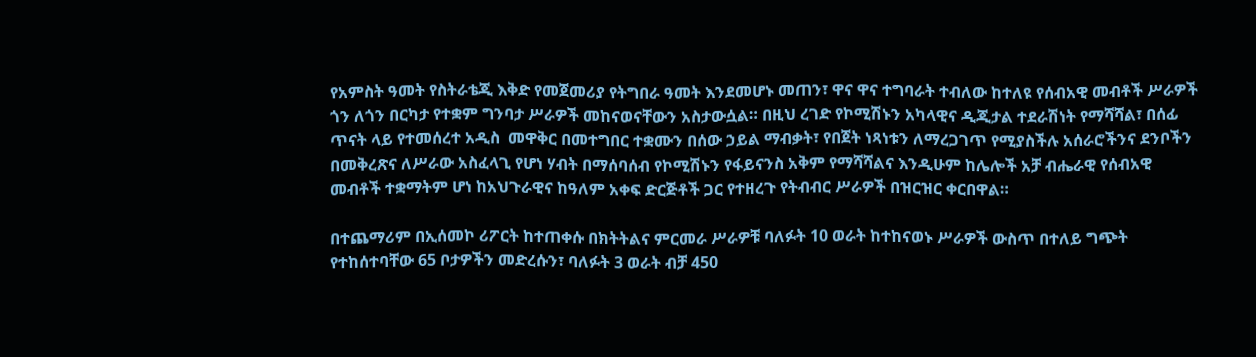የአምስት ዓመት የስትራቴጂ እቅድ የመጀመሪያ የትግበራ ዓመት እንደመሆኑ መጠን፣ ዋና ዋና ተግባራት ተብለው ከተለዩ የሰብአዊ መብቶች ሥራዎች ጎን ለጎን በርካታ የተቋም ግንባታ ሥራዎች መከናወናቸውን አስታውሷል። በዚህ ረገድ የኮሚሽኑን አካላዊና ዲጂታል ተደራሽነት የማሻሻል፣ በሰፊ ጥናት ላይ የተመሰረተ አዲስ  መዋቅር በመተግበር ተቋሙን በሰው ኃይል ማብቃት፣ የበጀት ነጻነቱን ለማረጋገጥ የሚያስችሉ አሰራሮችንና ደንቦችን በመቅረጽና ለሥራው አስፈላጊ የሆነ ሃብት በማሰባሰብ የኮሚሽኑን የፋይናንስ አቅም የማሻሻልና እንዲሁም ከሌሎች አቻ ብሔራዊ የሰብአዊ መብቶች ተቋማትም ሆነ ከአህጉራዊና ከዓለም አቀፍ ድርጅቶች ጋር የተዘረጉ የትብብር ሥራዎች በዝርዝር ቀርበዋል።

በተጨማሪም በኢሰመኮ ሪፖርት ከተጠቀሱ በክትትልና ምርመራ ሥራዎቹ ባለፉት 10 ወራት ከተከናወኑ ሥራዎች ውስጥ በተለይ ግጭት የተከሰተባቸው 65 ቦታዎችን መድረሱን፣ ባለፉት 3 ወራት ብቻ 450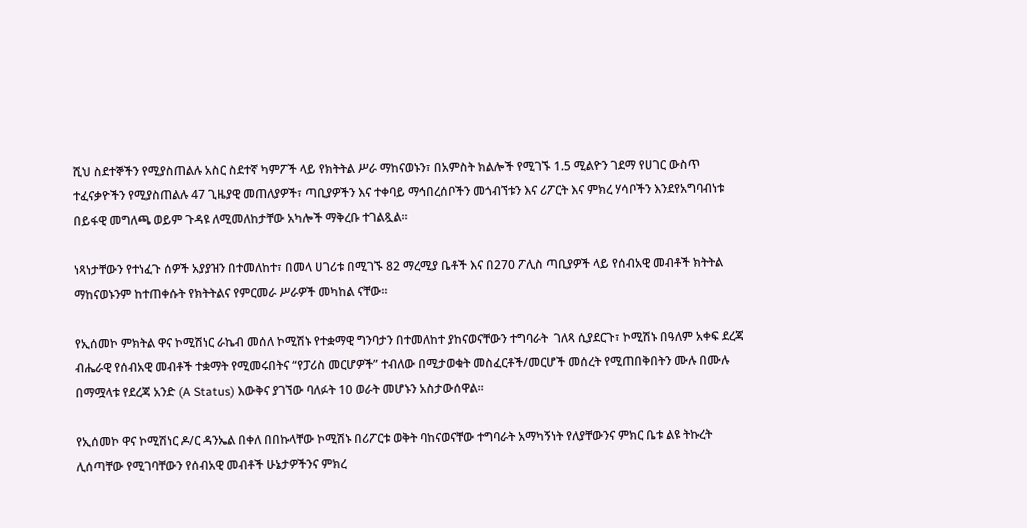ሺህ ስደተኞችን የሚያስጠልሉ አስር ስደተኛ ካምፖች ላይ የክትትል ሥራ ማከናወኑን፣ በአምስት ክልሎች የሚገኙ 1.5 ሚልዮን ገደማ የሀገር ውስጥ ተፈናቃዮችን የሚያስጠልሉ 47 ጊዜያዊ መጠለያዎች፣ ጣቢያዎችን እና ተቀባይ ማኅበረሰቦችን መጎብኘቱን እና ሪፖርት እና ምክረ ሃሳቦችን እንደየአግባብነቱ በይፋዊ መግለጫ ወይም ጉዳዩ ለሚመለከታቸው አካሎች ማቅረቡ ተገልጿል።

ነጻነታቸውን የተነፈጉ ሰዎች አያያዝን በተመለከተ፣ በመላ ሀገሪቱ በሚገኙ 82 ማረሚያ ቤቶች እና በ270 ፖሊስ ጣቢያዎች ላይ የሰብአዊ መብቶች ክትትል ማከናወኑንም ከተጠቀሱት የክትትልና የምርመራ ሥራዎች መካከል ናቸው።

የኢሰመኮ ምክትል ዋና ኮሚሽነር ራኬብ መሰለ ኮሚሽኑ የተቋማዊ ግንባታን በተመለከተ ያከናወናቸውን ተግባራት  ገለጻ ሲያደርጉ፣ ኮሚሽኑ በዓለም አቀፍ ደረጃ ብሔራዊ የሰብአዊ መብቶች ተቋማት የሚመሩበትና “የፓሪስ መርሆዎች” ተብለው በሚታወቁት መስፈርቶች/መርሆች መሰረት የሚጠበቅበትን ሙሉ በሙሉ በማሟላቱ የደረጃ አንድ (A Status) እውቅና ያገኘው ባለፉት 10 ወራት መሆኑን አስታውሰዋል፡፡

የኢሰመኮ ዋና ኮሚሽነር ዶ/ር ዳንኤል በቀለ በበኩላቸው ኮሚሽኑ በሪፖርቱ ወቅት ባከናወናቸው ተግባራት አማካኝነት የለያቸውንና ምክር ቤቱ ልዩ ትኩረት ሊሰጣቸው የሚገባቸውን የሰብአዊ መብቶች ሁኔታዎችንና ምክረ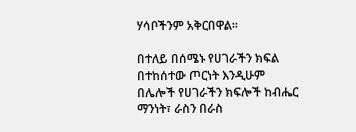ሃሳቦችንም አቅርበዋል።

በተለይ በሰሜኑ የሀገራችን ክፍል በተከሰተው ጦርነት እንዲሁም በሌሎች የሀገራችን ክፍሎች ከብሔር ማንነት፣ ራስን በራስ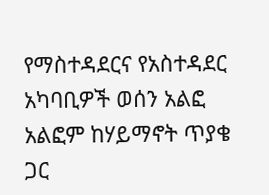የማስተዳደርና የአስተዳደር አካባቢዎች ወሰን አልፎ አልፎም ከሃይማኖት ጥያቄ ጋር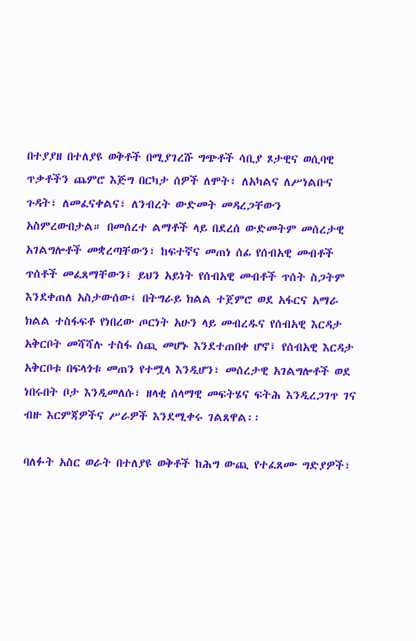በተያያዘ በተለያዩ ወቅቶች በሚያገረሹ ግጭቶች ሳቢያ ጾታዊና ወሲባዊ ጥቃቶችን ጨምሮ እጅግ በርካታ ሰዎች ለሞት፣ ለአካልና ለሥነልቡና ጉዳት፣ ለመፈናቀልና፣ ለንብረት ውድመት መዳረጋቸውን አስምረውበታል። በመሰረተ ልማቶች ላይ በደረሰ ውድመትም መሰረታዊ አገልግሎቶች መቋረጣቸውን፣ ከፍተኛና መጠነ ሰፊ የሰብአዊ መብቶች ጥሰቶች መፈጸማቸውን፤ ይህን አይነት የሰብአዊ መብቶች ጥሰት ስጋትም እንደቀጠለ አስታውሰው፤ በትግራይ ክልል ተጀምሮ ወደ አፋርና አማራ ክልል ተስፋፍቶ የነበረው ጦርነት አሁን ላይ መብረዱና የሰብአዊ እርዳታ አቅርቦት መሻሻሉ ተስፋ ሰጪ መሆኑ እንደተጠበቀ ሆኖ፤ የሰብአዊ እርዳታ አቅርቦቱ በፍላጎቱ መጠን የተሟላ እንዲሆን፣ መሰረታዊ አገልግሎቶች ወደ ነበሩበት ቦታ እንዲመለሱ፣ ዘላቂ ሰላማዊ መፍትሄና ፍትሕ እንዲረጋገጥ ገና ብዙ እርምጃዎችና ሥራዎች እንደሚቀሩ ገልጸዋል፡፡

ባለፉት አስር ወራት በተለያዩ ወቅቶች ከሕግ ውጪ የተፈጸሙ ግድያዎች፣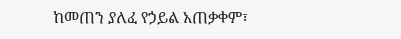ከመጠን ያለፈ የኃይል አጠቃቀም፣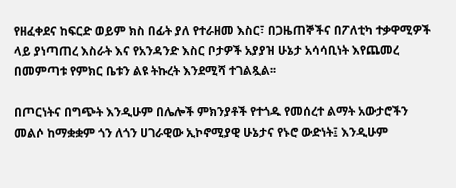የዘፈቀደና ከፍርድ ወይም ክስ በፊት ያለ የተራዘመ እስር፣ በጋዜጠኞችና በፖለቲካ ተቃዋሚዎች ላይ ያነጣጠረ እስራት እና የአንዳንድ እስር ቦታዎች አያያዝ ሁኔታ አሳሳቢነት እየጨመረ በመምጣቱ የምክር ቤቱን ልዩ ትኩረት እንደሚሻ ተገልጿል፡፡

በጦርነትና በግጭት እንዲሁም በሌሎች ምክንያቶች የተጎዱ የመሰረተ ልማት አውታሮችን መልሶ ከማቋቋም ጎን ለጎን ሀገራዊው ኢኮኖሚያዊ ሁኔታና የኑሮ ውድነት፤ እንዲሁም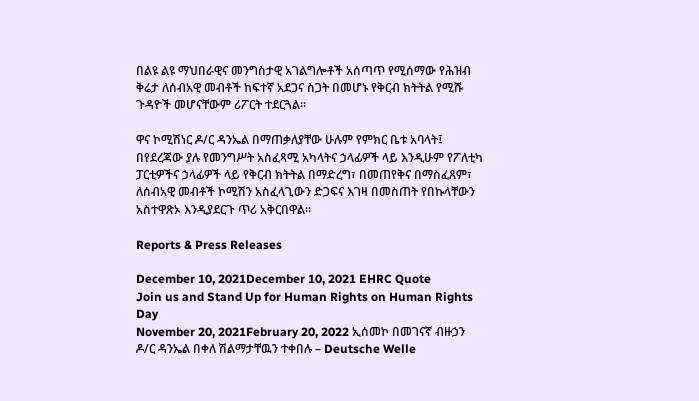በልዩ ልዩ ማህበራዊና መንግስታዊ አገልግሎቶች አሰጣጥ የሚሰማው የሕዝብ ቅሬታ ለሰብአዊ መብቶች ከፍተኛ አደጋና ስጋት በመሆኑ የቅርብ ክትትል የሚሹ ጉዳዮች መሆናቸውም ሪፖርት ተደርጓል።

ዋና ኮሚሽነር ዶ/ር ዳንኤል በማጠቃለያቸው ሁሉም የምክር ቤቱ አባላት፤ በየደረጃው ያሉ የመንግሥት አስፈጻሚ አካላትና ኃላፊዎች ላይ እንዲሁም የፖለቲካ ፓርቲዎችና ኃላፊዎች ላይ የቅርብ ክትትል በማድረግ፣ በመጠየቅና በማስፈጸም፣ ለሰብአዊ መብቶች ኮሚሽን አስፈላጊውን ድጋፍና እገዛ በመስጠት የበኩላቸውን አስተዋጽኦ እንዲያደርጉ ጥሪ አቅርበዋል።

Reports & Press Releases

December 10, 2021December 10, 2021 EHRC Quote
Join us and Stand Up for Human Rights on Human Rights Day
November 20, 2021February 20, 2022 ኢሰመኮ በመገናኛ ብዙኃን
ዶ/ር ዳንኤል በቀለ ሽልማታቸዉን ተቀበሉ – Deutsche Welle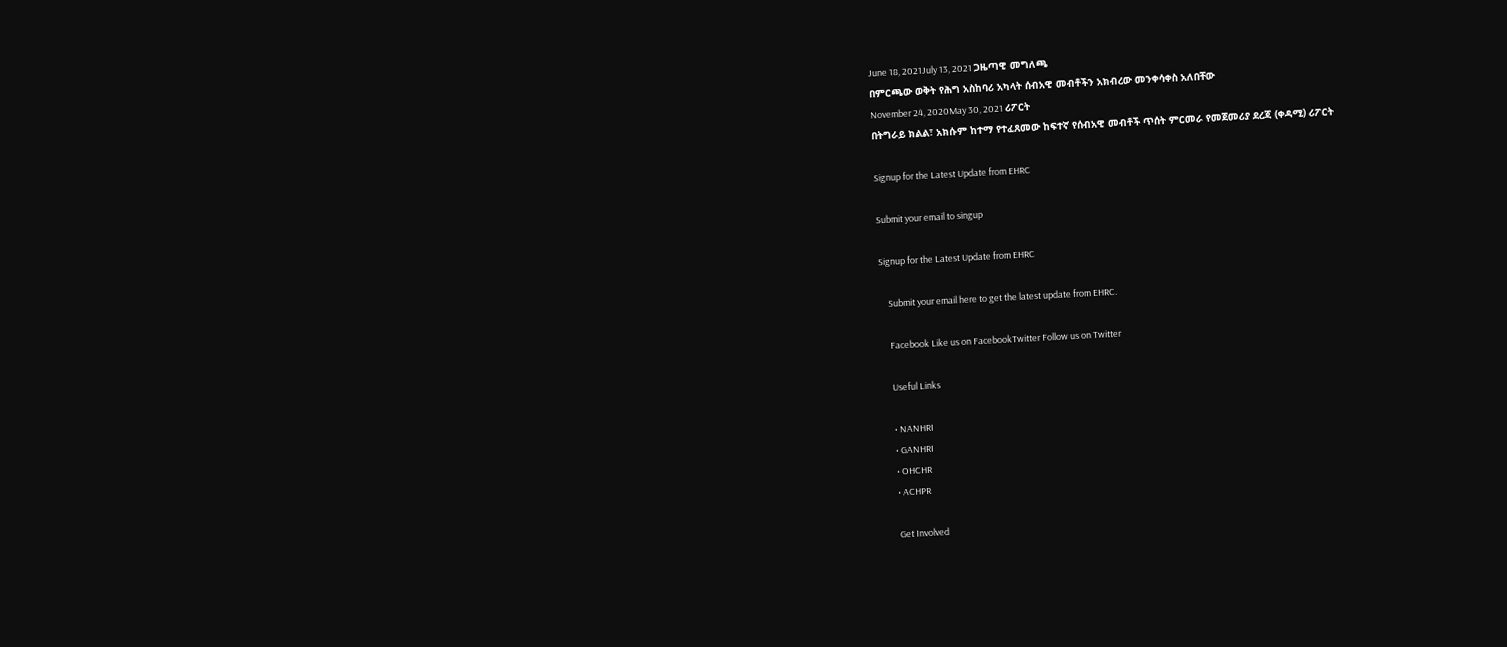June 18, 2021July 13, 2021 ጋዜጣዊ መግለጫ
በምርጫው ወቅት የሕግ አስከባሪ አካላት ሰብአዊ መብቶችን አክብረው መንቀሳቀስ አለበቸው
November 24, 2020May 30, 2021 ሪፖርት
በትግራይ ክልል፣ አክሱም ከተማ የተፈጸመው ከፍተኛ የሰብአዊ መብቶች ጥሰት ምርመራ የመጀመሪያ ደረጃ (ቀዳሚ) ሪፖርት

Signup for the Latest Update from EHRC

Submit your email to singup

Signup for the Latest Update from EHRC

    Submit your email here to get the latest update from EHRC.

    Facebook Like us on FacebookTwitter Follow us on Twitter

    Useful Links

    • NANHRI
    • GANHRI
    • OHCHR
    • ACHPR

    Get Involved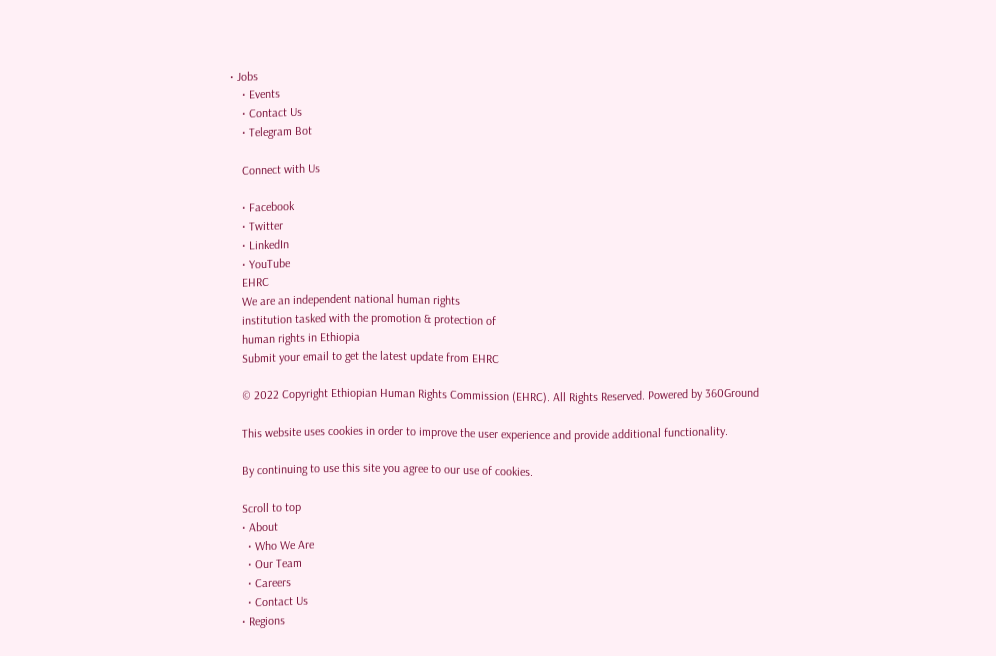• Jobs
    • Events
    • Contact Us
    • Telegram Bot

    Connect with Us

    • Facebook
    • Twitter
    • LinkedIn
    • YouTube
    EHRC
    We are an independent national human rights
    institution tasked with the promotion & protection of
    human rights in Ethiopia
    Submit your email to get the latest update from EHRC

    © 2022 Copyright Ethiopian Human Rights Commission (EHRC). All Rights Reserved. Powered by 360Ground

    This website uses cookies in order to improve the user experience and provide additional functionality.

    By continuing to use this site you agree to our use of cookies.

    Scroll to top
    • About
      • Who We Are
      • Our Team
      • Careers
      • Contact Us
    • Regions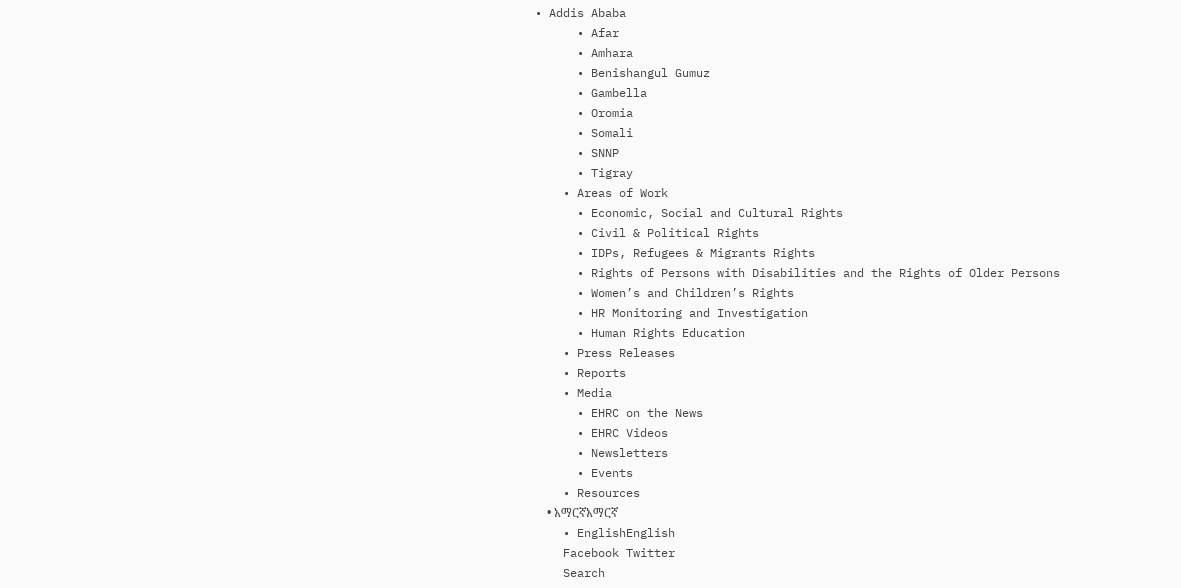• Addis Ababa
      • Afar
      • Amhara
      • Benishangul Gumuz
      • Gambella
      • Oromia
      • Somali
      • SNNP
      • Tigray
    • Areas of Work
      • Economic, Social and Cultural Rights
      • Civil & Political Rights
      • IDPs, Refugees & Migrants Rights
      • Rights of Persons with Disabilities and the Rights of Older Persons
      • Women’s and Children’s Rights
      • HR Monitoring and Investigation
      • Human Rights Education
    • Press Releases
    • Reports
    • Media
      • EHRC on the News
      • EHRC Videos
      • Newsletters
      • Events
    • Resources
    • አማርኛአማርኛ
    • EnglishEnglish
    Facebook Twitter
    Search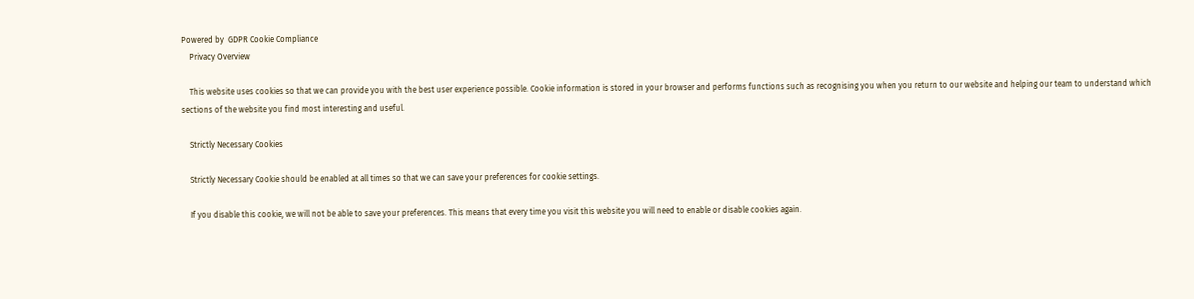Powered by  GDPR Cookie Compliance
    Privacy Overview

    This website uses cookies so that we can provide you with the best user experience possible. Cookie information is stored in your browser and performs functions such as recognising you when you return to our website and helping our team to understand which sections of the website you find most interesting and useful.

    Strictly Necessary Cookies

    Strictly Necessary Cookie should be enabled at all times so that we can save your preferences for cookie settings.

    If you disable this cookie, we will not be able to save your preferences. This means that every time you visit this website you will need to enable or disable cookies again.